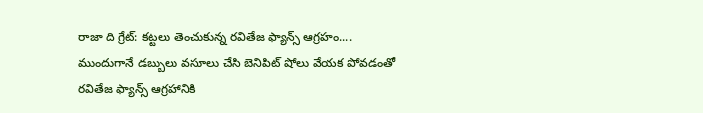రాజా ది గ్రేట్: కట్టలు తెంచుకున్న రవితేజ ఫ్యాన్స్ ఆగ్రహం....
ముందుగానే డబ్బులు వసూలు చేసి బెనిపిట్ షోలు వేయక పోవడంతో రవితేజ ఫ్యాన్స్ ఆగ్రహానికి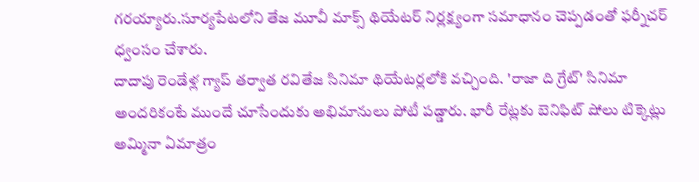గరయ్యారు.సూర్యపేటలోని తేజ మూవీ మాక్స్ థియేటర్ నిర్లక్ష్యంగా సమాధానం చెప్పడంతో ఫర్నీచర్ ధ్వంసం చేశారు.
దాదాపు రెండేళ్ల గ్యాప్ తర్వాత రవితేజ సినిమా థియేటర్లలోకి వచ్చింది. 'రాజా ది గ్రేట్' సినిమా అందరికంటే ముందే చూసేందుకు అభిమానులు పోటీ పడ్డారు. భారీ రేట్లకు బెనిఫిట్ షోలు టిక్కెట్లు అమ్మినా ఏమాత్రం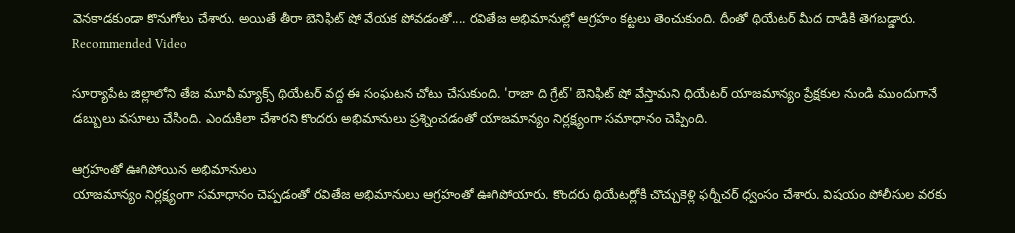వెనకాడకుండా కొనుగోలు చేశారు. అయితే తీరా బెనిఫిట్ షో వేయక పోవడంతో.... రవితేజ అభిమానుల్లో ఆగ్రహం కట్టలు తెంచుకుంది. దీంతో థియేటర్ మీద దాడికి తెగబడ్డారు.
Recommended Video

సూర్యాపేట జిల్లాలోని తేజ మూవీ మ్యాక్స్ థియేటర్ వద్ద ఈ సంఘటన చోటు చేసుకుంది. 'రాజా ది గ్రేట్' బెనిఫిట్ షో వేస్తామని ధియేటర్ యాజమాన్యం ప్రేక్షకుల నుండి ముందుగానే డబ్బులు వసూలు చేసింది. ఎందుకిలా చేశారని కొందరు అభిమానులు ప్రశ్నించడంతో యాజమాన్యం నిర్లక్ష్యంగా సమాధానం చెప్పింది.

ఆగ్రహంతో ఊగిపోయిన అభిమానులు
యాజమాన్యం నిర్లక్ష్యంగా సమాధానం చెప్పడంతో రవితేజ అభిమానులు ఆగ్రహంతో ఊగిపోయారు. కొందరు థియేటర్లోకి చొచ్చుకెళ్లి ఫర్నీచర్ ధ్వంసం చేశారు. విషయం పోలీసుల వరకు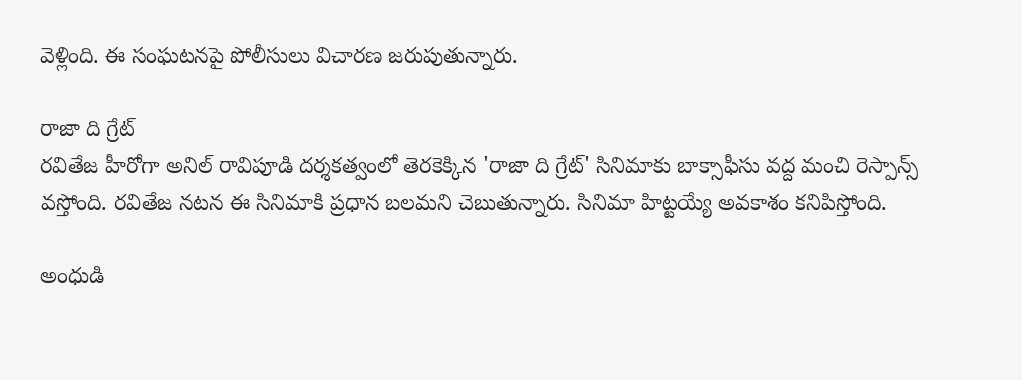వెళ్లింది. ఈ సంఘటనపై పోలీసులు విచారణ జరుపుతున్నారు.

రాజా ది గ్రేట్
రవితేజ హీరోగా అనిల్ రావిపూడి దర్శకత్వంలో తెరకెక్కిన 'రాజా ది గ్రేట్' సినిమాకు బాక్సాఫీసు వద్ద మంచి రెస్పాన్స్ వస్తోంది. రవితేజ నటన ఈ సినిమాకి ప్రధాన బలమని చెబుతున్నారు. సినిమా హిట్టయ్యే అవకాశం కనిపిస్తోంది.

అంధుడి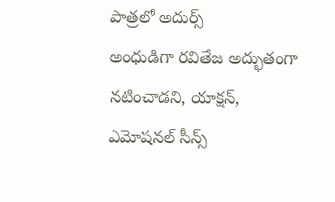పాత్రలో అదుర్స్
అంధుడిగా రవితేజ అద్భుతంగా నటించాడని, యాక్షన్, ఎమోషనల్ సీన్స్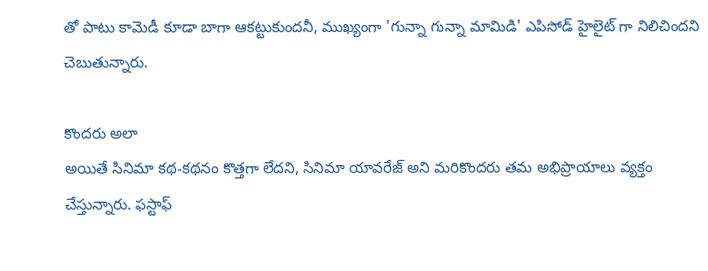తో పాటు కామెడీ కూడా బాగా ఆకట్టుకుందనీ, ముఖ్యంగా 'గున్నా గున్నా మామిడి' ఎపిసోడ్ హైలైట్ గా నిలిచిందని చెబుతున్నారు.

కొందరు అలా
అయితే సినిమా కథ-కథనం కొత్తగా లేదని, సినిమా యావరేజ్ అని మరికొందరు తమ అభిప్రాయాలు వ్యక్తం చేస్తున్నారు. ఫస్టాఫ్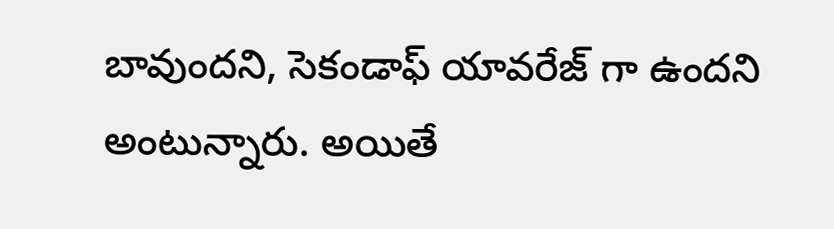బావుందని, సెకండాఫ్ యావరేజ్ గా ఉందని అంటున్నారు. అయితే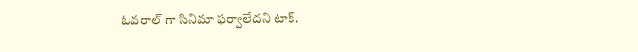ఓవరాల్ గా సినిమా ఫర్వాలేదని టాక్.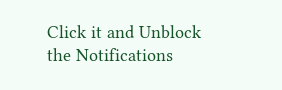Click it and Unblock the Notifications